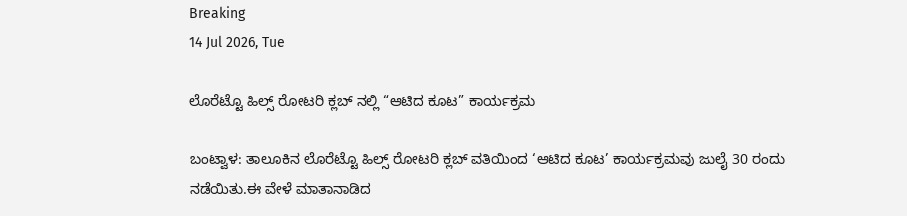Breaking
14 Jul 2026, Tue

ಲೊರೆಟ್ಟೊ ಹಿಲ್ಸ್ ರೋಟರಿ ಕ್ಲಬ್ ನಲ್ಲಿ “ಆಟಿದ ಕೂಟ” ಕಾರ್ಯಕ್ರಮ

ಬಂಟ್ವಾಳ: ತಾಲೂಕಿನ ಲೊರೆಟ್ಟೊ ಹಿಲ್ಸ್ ರೋಟರಿ ಕ್ಲಬ್ ವತಿಯಿಂದ ‘ಆಟಿದ ಕೂಟ’ ಕಾರ್ಯಕ್ರಮವು ಜುಲೈ 30 ರಂದು ನಡೆಯಿತು.ಈ ವೇಳೆ ಮಾತಾನಾಡಿದ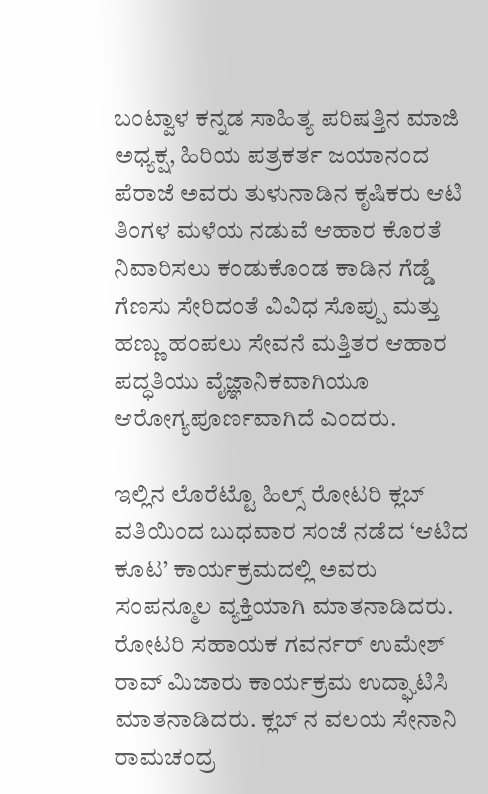ಬಂಟ್ವಾಳ ಕನ್ನಡ ಸಾಹಿತ್ಯ ಪರಿಷತ್ತಿನ ಮಾಜಿ ಅಧ್ಯಕ್ಷ, ಹಿರಿಯ ಪತ್ರಕರ್ತ ಜಯಾನಂದ ಪೆರಾಜೆ ಅವರು ತುಳುನಾಡಿನ ಕೃಷಿಕರು ಆಟಿ ತಿಂಗಳ ಮಳೆಯ ನಡುವೆ ಆಹಾರ ಕೊರತೆ ನಿವಾರಿಸಲು ಕಂಡುಕೊಂಡ ಕಾಡಿನ ಗೆಡ್ಡೆ ಗೆಣಸು ಸೇರಿದಂತೆ ವಿವಿಧ ಸೊಪ್ಪು ಮತ್ತು ಹಣ್ಣು ಹಂಪಲು ಸೇವನೆ ಮತ್ತಿತರ ಆಹಾರ ಪದ್ಧತಿಯು ವೈಜ್ಞಾನಿಕವಾಗಿಯೂ ಆರೋಗ್ಯಪೂರ್ಣವಾಗಿದೆ ಎಂದರು.

ಇಲ್ಲಿನ ಲೊರೆಟ್ಟೊ ಹಿಲ್ಸ್ ರೋಟರಿ ಕ್ಲಬ್ ವತಿಯಿಂದ ಬುಧವಾರ ಸಂಜೆ ನಡೆದ ‘ಆಟಿದ ಕೂಟ’ ಕಾರ್ಯಕ್ರಮದಲ್ಲಿ ಅವರು ಸಂಪನ್ಮೂಲ ವ್ಯಕ್ತಿಯಾಗಿ ಮಾತನಾಡಿದರು. ರೋಟರಿ ಸಹಾಯಕ ಗವರ್ನರ್ ಉಮೇಶ್ ರಾವ್ ಮಿಜಾರು ಕಾರ್ಯಕ್ರಮ ಉದ್ಘಾಟಿಸಿ ಮಾತನಾಡಿದರು. ಕ್ಲಬ್ ನ ವಲಯ ಸೇನಾನಿ ರಾಮಚಂದ್ರ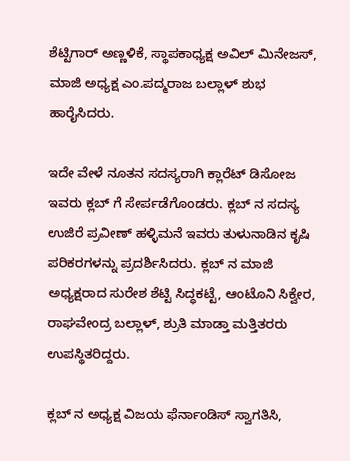ಶೆಟ್ಟಿಗಾರ್ ಅಣ್ಣಳಿಕೆ, ಸ್ಥಾಪಕಾಧ್ಯಕ್ಷ ಅವಿಲ್ ಮಿನೇಜಸ್, ಮಾಜಿ ಅಧ್ಯಕ್ಷ ಎಂ.ಪದ್ಮರಾಜ ಬಲ್ಲಾಳ್ ಶುಭ ಹಾರೈಸಿದರು.

ಇದೇ ವೇಳೆ ನೂತನ ಸದಸ್ಯರಾಗಿ ಕ್ಲಾರೆಟ್ ಡಿಸೋಜ ಇವರು ಕ್ಲಬ್ ಗೆ ಸೇರ್ಪಡೆಗೊಂಡರು. ಕ್ಲಬ್ ನ ಸದಸ್ಯ ಉಜಿರೆ ಪ್ರವೀಣ್ ಹಳ್ಳಿಮನೆ ಇವರು ತುಳುನಾಡಿನ ಕೃಷಿ ಪರಿಕರಗಳನ್ನು ಪ್ರದರ್ಶಿಸಿದರು. ಕ್ಲಬ್ ನ ಮಾಜಿ ಅಧ್ಯಕ್ಷರಾದ ಸುರೇಶ ಶೆಟ್ಟಿ ಸಿದ್ಧಕಟ್ಟೆ, ಆಂಟೊನಿ ಸಿಕ್ವೇರ, ರಾಘವೇಂದ್ರ ಬಲ್ಲಾಳ್, ಶ್ರುತಿ ಮಾಡ್ತಾ ಮತ್ತಿತರರು ಉಪಸ್ಥಿತರಿದ್ದರು.

ಕ್ಲಬ್ ನ ಅಧ್ಯಕ್ಷ ವಿಜಯ ಫೆರ್ನಾಂಡಿಸ್ ಸ್ವಾಗತಿಸಿ,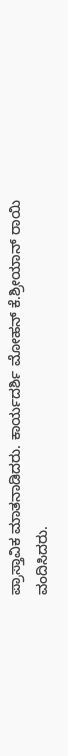ಪ್ರಾಸ್ತಾವಿಕ ಮಾತನಾಡಿದರು. ಕಾರ್ಯದರ್ಶಿ ಮೋಹನ್ ಕೆ.ಶ್ರೀಯಾನ್ ರಾಯಿ ವಂದಿಸಿದರು.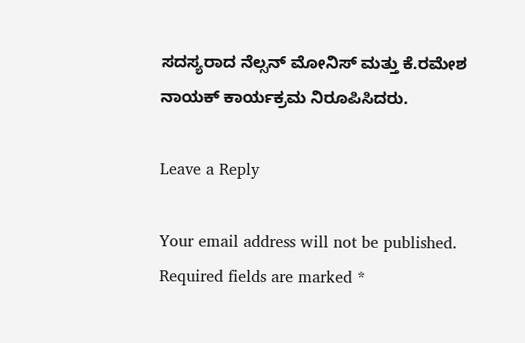ಸದಸ್ಯರಾದ ನೆಲ್ಸನ್ ಮೋನಿಸ್ ಮತ್ತು ಕೆ.ರಮೇಶ ನಾಯಕ್ ಕಾರ್ಯಕ್ರಮ ನಿರೂಪಿಸಿದರು.

Leave a Reply

Your email address will not be published. Required fields are marked *